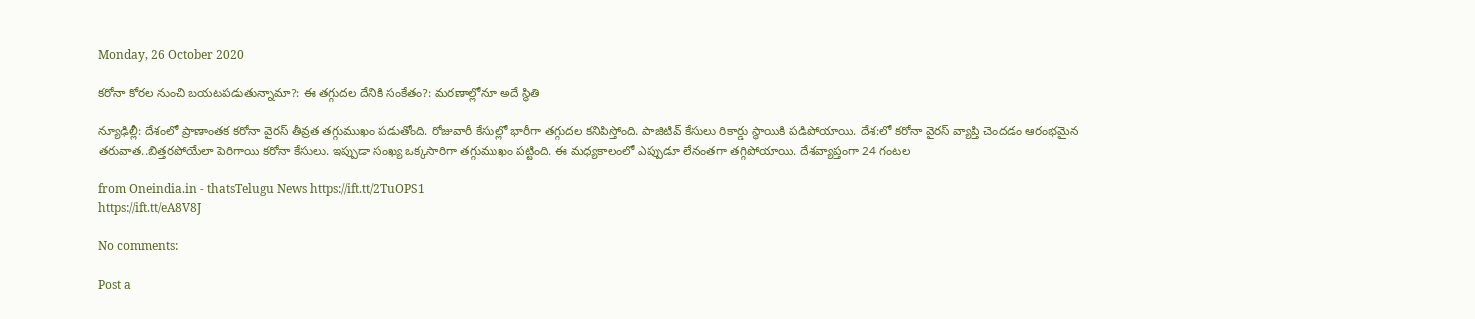Monday, 26 October 2020

కరోనా కోరల నుంచి బయటపడుతున్నామా?: ఈ తగ్గుదల దేనికి సంకేతం?: మరణాల్లోనూ అదే స్థితి

న్యూఢిల్లీ: దేశంలో ప్రాణాంతక కరోనా వైరస్ తీవ్రత తగ్గుముఖం పడుతోంది. రోజువారీ కేసుల్లో భారీగా తగ్గుదల కనిపిస్తోంది. పాజిటివ్ కేసులు రికార్డు స్థాయికి పడిపోయాయి. దేశ:లో కరోనా వైరస్ వ్యాప్తి చెందడం ఆరంభమైన తరువాత..బిత్తరపోయేలా పెరిగాయి కరోనా కేసులు. ఇప్పుడా సంఖ్య ఒక్కసారిగా తగ్గుముఖం పట్టింది. ఈ మధ్యకాలంలో ఎప్పుడూ లేనంతగా తగ్గిపోయాయి. దేశవ్యాప్తంగా 24 గంటల

from Oneindia.in - thatsTelugu News https://ift.tt/2TuOPS1
https://ift.tt/eA8V8J

No comments:

Post a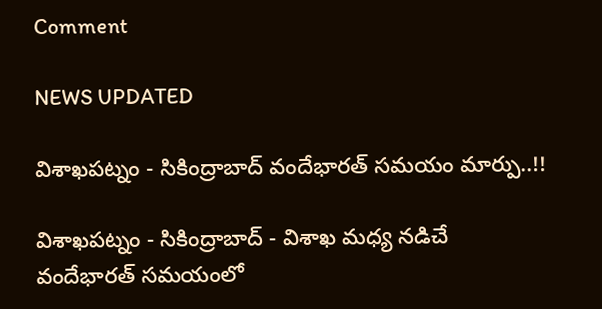Comment

NEWS UPDATED

విశాఖపట్నం - సికింద్రాబాద్ వందేభారత్ సమయం మార్పు..!!

విశాఖపట్నం - సికింద్రాబాద్ - విశాఖ మధ్య నడిచే వందేభారత్ సమయంలో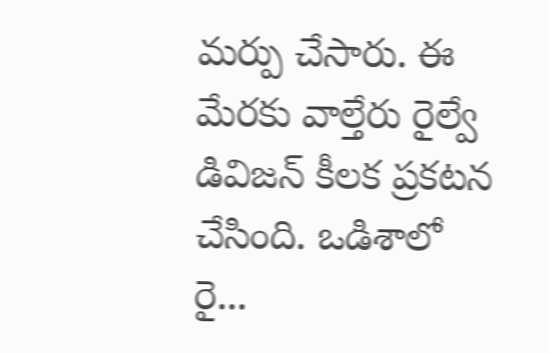మర్పు చేసారు. ఈ మేరకు వాల్తేరు రైల్వే డివిజన్ కీలక ప్రకటన చేసింది. ఒడిశాలో రై...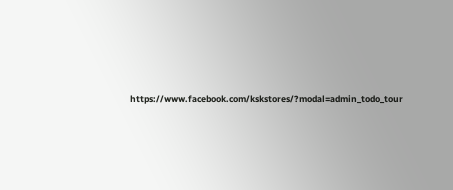https://www.facebook.com/kskstores/?modal=admin_todo_tour